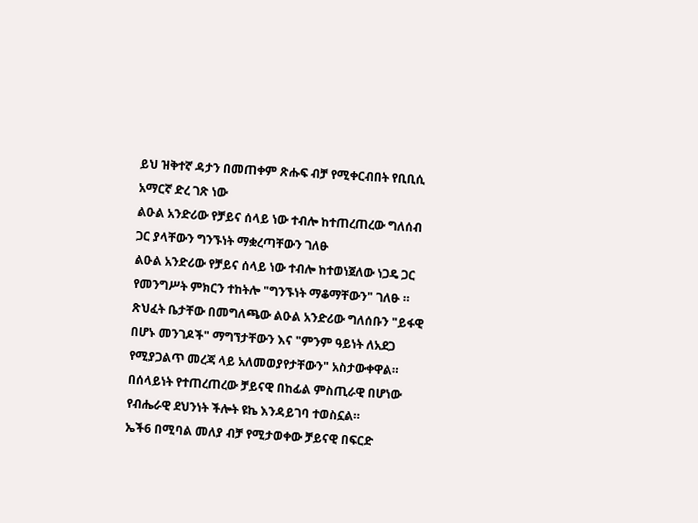ይህ ዝቅተኛ ዳታን በመጠቀም ጽሑፍ ብቻ የሚቀርብበት የቢቢሲ አማርኛ ድረ ገጽ ነው
ልዑል አንድሪው የቻይና ሰላይ ነው ተብሎ ከተጠረጠረው ግለሰብ ጋር ያላቸውን ግንኙነት ማቋረጣቸውን ገለፁ
ልዑል አንድሪው የቻይና ሰላይ ነው ተብሎ ከተወነጀለው ነጋዴ ጋር የመንግሥት ምክርን ተከትሎ "ግንኙነት ማቆማቸውን" ገለፁ ።
ጽህፈት ቤታቸው በመግለጫው ልዑል አንድሪው ግለሰቡን "ይፋዊ በሆኑ መንገዶች" ማግኘታቸውን እና "ምንም ዓይነት ለአደጋ የሚያጋልጥ መረጃ ላይ አለመወያየታቸውን" አስታውቀዋል።
በሰላይነት የተጠረጠረው ቻይናዊ በከፊል ምስጢራዊ በሆነው የብሔራዊ ደህንነት ችሎት ዩኬ እንዳይገባ ተወስኗል።
ኤች6 በሚባል መለያ ብቻ የሚታወቀው ቻይናዊ በፍርድ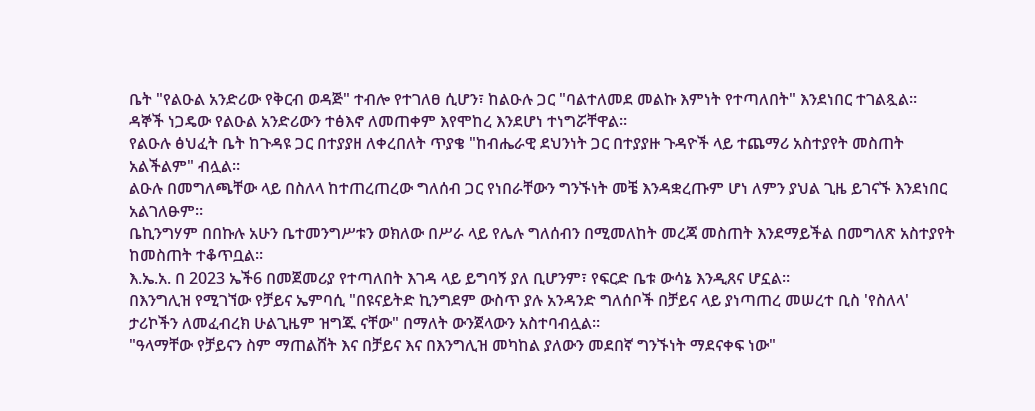ቤት "የልዑል አንድሪው የቅርብ ወዳጅ" ተብሎ የተገለፀ ሲሆን፣ ከልዑሉ ጋር "ባልተለመደ መልኩ እምነት የተጣለበት" እንደነበር ተገልጿል።
ዳኞች ነጋዴው የልዑል አንድሪውን ተፅእኖ ለመጠቀም እየሞከረ እንደሆነ ተነግሯቸዋል።
የልዑሉ ፅህፈት ቤት ከጉዳዩ ጋር በተያያዘ ለቀረበለት ጥያቄ "ከብሔራዊ ደህንነት ጋር በተያያዙ ጉዳዮች ላይ ተጨማሪ አስተያየት መስጠት አልችልም" ብሏል።
ልዑሉ በመግለጫቸው ላይ በስለላ ከተጠረጠረው ግለሰብ ጋር የነበራቸውን ግንኙነት መቼ እንዳቋረጡም ሆነ ለምን ያህል ጊዜ ይገናኙ እንደነበር አልገለፁም።
ቤኪንግሃም በበኩሉ አሁን ቤተመንግሥቱን ወክለው በሥራ ላይ የሌሉ ግለሰብን በሚመለከት መረጃ መስጠት እንደማይችል በመግለጽ አስተያየት ከመስጠት ተቆጥቧል።
እ.ኤ.አ. በ 2023 ኤች6 በመጀመሪያ የተጣለበት እገዳ ላይ ይግባኝ ያለ ቢሆንም፣ የፍርድ ቤቱ ውሳኔ እንዲጸና ሆኗል።
በእንግሊዝ የሚገኘው የቻይና ኤምባሲ "በዩናይትድ ኪንግደም ውስጥ ያሉ አንዳንድ ግለሰቦች በቻይና ላይ ያነጣጠረ መሠረተ ቢስ 'የስለላ' ታሪኮችን ለመፈብረክ ሁልጊዜም ዝግጁ ናቸው" በማለት ውንጀላውን አስተባብሏል።
"ዓላማቸው የቻይናን ስም ማጠልሸት እና በቻይና እና በእንግሊዝ መካከል ያለውን መደበኛ ግንኙነት ማደናቀፍ ነው"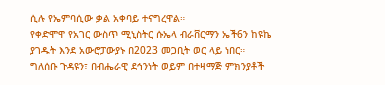ሲሉ የኤምባሲው ቃል አቀባይ ተናግረዋል።
የቀድሞዋ የአገር ውስጥ ሚኒስትር ሱኤላ ብራቨርማን ኤች6ን ከዩኬ ያገዱት እንደ አውሮፓውያኑ በ2023 መጋቢት ወር ላይ ነበር።
ግለሰቡ ጉዳዩን፣ በብሔራዊ ደኅንነት ወይም በተዛማጅ ምክንያቶች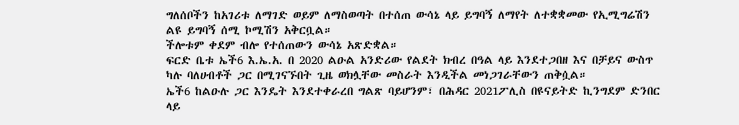ግለሰቦችን ከአገሪቱ ለማገድ ወይም ለማስወጣት በተሰጠ ውሳኔ ላይ ይግባኝ ለማየት ለተቋቋመው የኢሚግሬሽን ልዩ ይግባኝ ሰሚ ኮሚሽን አቅርቧል።
ችሎቱም ቀደም ብሎ የተሰጠውን ውሳኔ አጽድቋል።
ፍርድ ቤቱ ኤች6 እ.ኤ.አ. በ 2020 ልዑል አንድሪው የልደት ክብረ በዓል ላይ እንደተጋበዘ እና በቻይና ውስጥ ካሉ ባለሀብቶች ጋር በሚገናኙበት ጊዜ ወክሏቸው መስራት እንዲችል መነጋገራቸውን ጠቅሷል።
ኤች6 ከልዑሉ ጋር እንዴት እንደተቀራረበ ግልጽ ባይሆንም፣ በሕዳር 2021ፖሊስ በዩናይትድ ኪንግደም ድንበር ላይ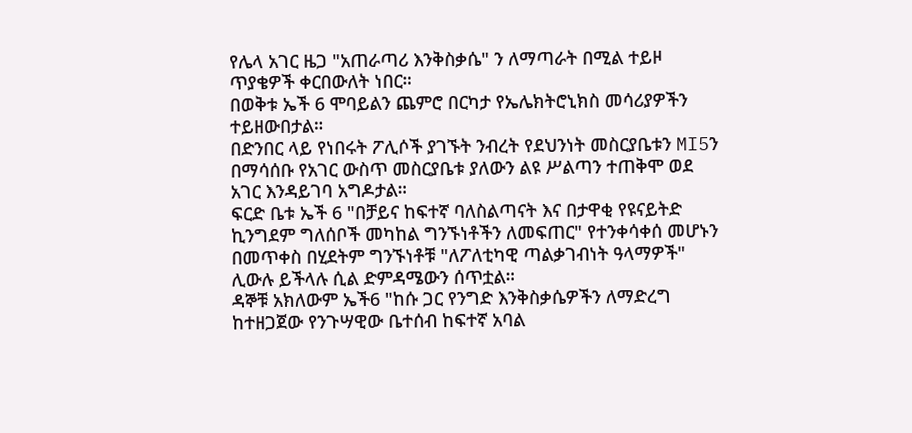የሌላ አገር ዜጋ "አጠራጣሪ እንቅስቃሴ" ን ለማጣራት በሚል ተይዞ ጥያቄዎች ቀርበውለት ነበር።
በወቅቱ ኤች 6 ሞባይልን ጨምሮ በርካታ የኤሌክትሮኒክስ መሳሪያዎችን ተይዘውበታል።
በድንበር ላይ የነበሩት ፖሊሶች ያገኙት ንብረት የደህንነት መስርያቤቱን MI5ን በማሳሰቡ የአገር ውስጥ መስርያቤቱ ያለውን ልዩ ሥልጣን ተጠቅሞ ወደ አገር እንዳይገባ አግዶታል።
ፍርድ ቤቱ ኤች 6 "በቻይና ከፍተኛ ባለስልጣናት እና በታዋቂ የዩናይትድ ኪንግደም ግለሰቦች መካከል ግንኙነቶችን ለመፍጠር" የተንቀሳቀሰ መሆኑን በመጥቀስ በሂደትም ግንኙነቶቹ "ለፖለቲካዊ ጣልቃገብነት ዓላማዎች" ሊውሉ ይችላሉ ሲል ድምዳሜውን ሰጥቷል።
ዳኞቹ አክለውም ኤች6 "ከሱ ጋር የንግድ እንቅስቃሴዎችን ለማድረግ ከተዘጋጀው የንጉሣዊው ቤተሰብ ከፍተኛ አባል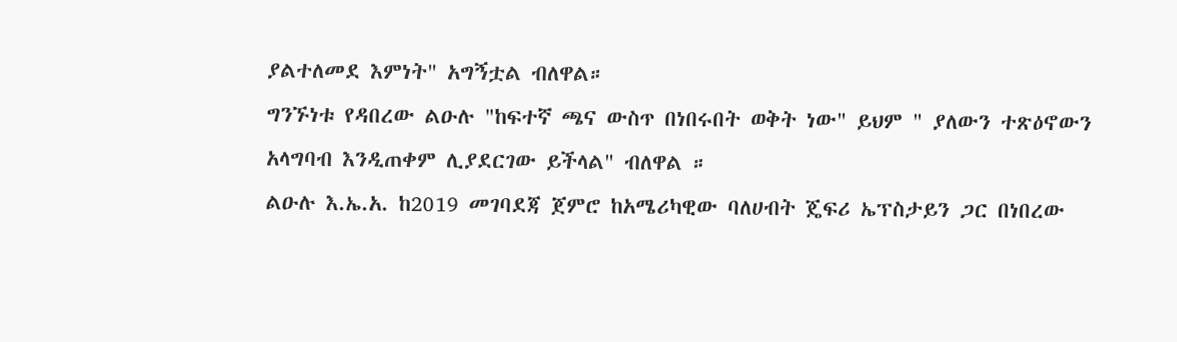ያልተለመደ እምነት" አግኝቷል ብለዋል።
ግንኙነቱ የዳበረው ልዑሉ "ከፍተኛ ጫና ውስጥ በነበሩበት ወቅት ነው" ይህም " ያለውን ተጽዕኖውን አላግባብ እንዲጠቀም ሊያደርገው ይችላል" ብለዋል ።
ልዑሉ እ.ኤ.አ. ከ2019 መገባደጃ ጀምሮ ከአሜሪካዊው ባለሀብት ጄፍሪ ኤፕስታይን ጋር በነበረው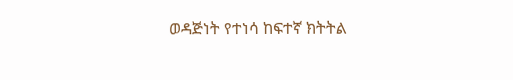ወዳጅነት የተነሳ ከፍተኛ ክትትል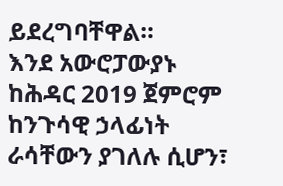ይደረግባቸዋል።
እንደ አውሮፓውያኑ ከሕዳር 2019 ጀምሮም ከንጉሳዊ ኃላፊነት ራሳቸውን ያገለሉ ሲሆን፣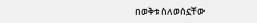በወቅቱ ስለወሰኗቸው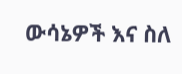ውሳኔዎች እና ስለ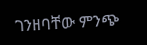ገንዘባቸው ምንጭ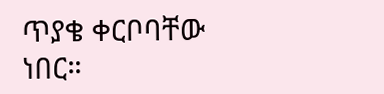ጥያቄ ቀርቦባቸው ነበር።